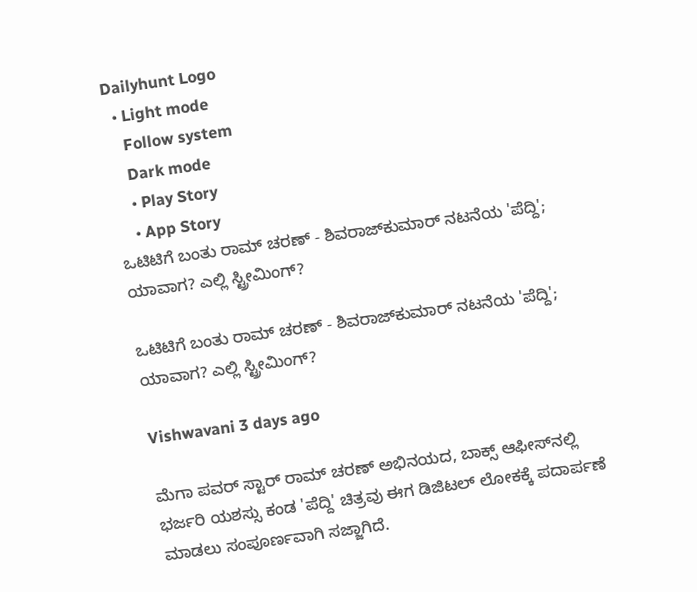Dailyhunt Logo
  • Light mode
    Follow system
    Dark mode
    • Play Story
    • App Story
ಒಟಿಟಿಗೆ ಬಂತು ರಾಮ್ ಚರಣ್ - ಶಿವರಾಜ್‌ಕುಮಾರ್ ನಟನೆಯ 'ಪೆದ್ದಿ'; ಯಾವಾಗ? ಎಲ್ಲಿ ಸ್ಟ್ರೀಮಿಂಗ್?

ಒಟಿಟಿಗೆ ಬಂತು ರಾಮ್ ಚರಣ್ - ಶಿವರಾಜ್‌ಕುಮಾರ್ ನಟನೆಯ 'ಪೆದ್ದಿ'; ಯಾವಾಗ? ಎಲ್ಲಿ ಸ್ಟ್ರೀಮಿಂಗ್?

Vishwavani 3 days ago

ಮೆಗಾ ಪವರ್ ಸ್ಟಾರ್ ರಾಮ್ ಚರಣ್ ಅಭಿನಯದ, ಬಾಕ್ಸ್ ಆಫೀಸ್‌ನಲ್ಲಿ ಭರ್ಜರಿ ಯಶಸ್ಸು ಕಂಡ 'ಪೆದ್ದಿ' ಚಿತ್ರವು ಈಗ ಡಿಜಿಟಲ್ ಲೋಕಕ್ಕೆ ಪದಾರ್ಪಣೆ ಮಾಡಲು ಸಂಪೂರ್ಣವಾಗಿ ಸಜ್ಜಾಗಿದೆ.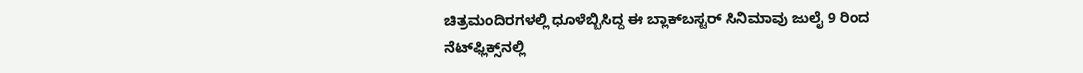ಚಿತ್ರಮಂದಿರಗಳಲ್ಲಿ ಧೂಳೆಬ್ಬಿಸಿದ್ದ ಈ ಬ್ಲಾಕ್‌ಬಸ್ಟರ್ ಸಿನಿಮಾವು ಜುಲೈ 9 ರಿಂದ ನೆಟ್‌ಫ್ಲಿಕ್ಸ್‌ನಲ್ಲಿ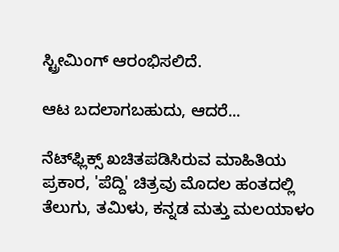ಸ್ಟ್ರೀಮಿಂಗ್ ಆರಂಭಿಸಲಿದೆ.

ಆಟ ಬದಲಾಗಬಹುದು, ಆದರೆ...

ನೆಟ್‌ಫ್ಲಿಕ್ಸ್‌ ಖಚಿತಪಡಿಸಿರುವ ಮಾಹಿತಿಯ ಪ್ರಕಾರ, 'ಪೆದ್ದಿ' ಚಿತ್ರವು ಮೊದಲ ಹಂತದಲ್ಲಿ ತೆಲುಗು, ತಮಿಳು, ಕನ್ನಡ ಮತ್ತು ಮಲಯಾಳಂ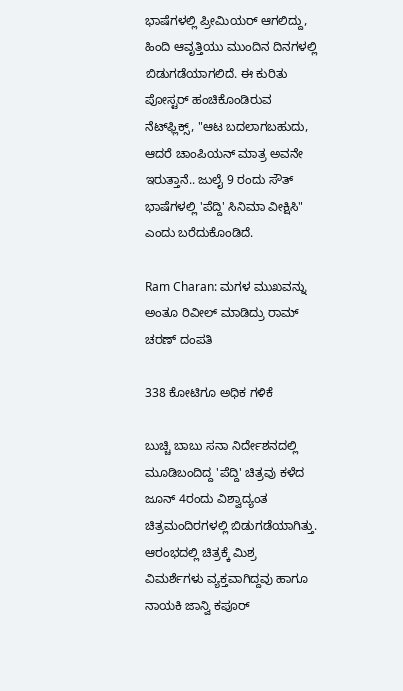ಭಾಷೆಗಳಲ್ಲಿ ಪ್ರೀಮಿಯರ್ ಆಗಲಿದ್ದು, ಹಿಂದಿ ಆವೃತ್ತಿಯು ಮುಂದಿನ ದಿನಗಳಲ್ಲಿ ಬಿಡುಗಡೆಯಾಗಲಿದೆ. ಈ ಕುರಿತು ಪೋಸ್ಟರ್ ಹಂಚಿಕೊಂಡಿರುವ ನೆಟ್‌ಫ್ಲಿಕ್ಸ್‌, "ಆಟ ಬದಲಾಗಬಹುದು, ಆದರೆ ಚಾಂಪಿಯನ್ ಮಾತ್ರ ಅವನೇ ಇರುತ್ತಾನೆ.. ಜುಲೈ 9 ರಂದು ಸೌತ್ ಭಾಷೆಗಳಲ್ಲಿ 'ಪೆದ್ದಿ' ಸಿನಿಮಾ ವೀಕ್ಷಿಸಿ" ಎಂದು ಬರೆದುಕೊಂಡಿದೆ.

Ram Charan: ಮಗಳ ಮುಖವನ್ನು ಅಂತೂ ರಿವೀಲ್‌ ಮಾಡಿದ್ರು ರಾಮ್‌ ಚರಣ್‌ ದಂಪತಿ

338 ಕೋಟಿಗೂ ಅಧಿಕ ಗಳಿಕೆ

ಬುಚ್ಚಿ ಬಾಬು ಸನಾ ನಿರ್ದೇಶನದಲ್ಲಿ ಮೂಡಿಬಂದಿದ್ದ 'ಪೆದ್ದಿ' ಚಿತ್ರವು ಕಳೆದ ಜೂನ್ 4ರಂದು ವಿಶ್ವಾದ್ಯಂತ ಚಿತ್ರಮಂದಿರಗಳಲ್ಲಿ ಬಿಡುಗಡೆಯಾಗಿತ್ತು. ಆರಂಭದಲ್ಲಿ ಚಿತ್ರಕ್ಕೆ ಮಿಶ್ರ ವಿಮರ್ಶೆಗಳು ವ್ಯಕ್ತವಾಗಿದ್ದವು ಹಾಗೂ ನಾಯಕಿ ಜಾನ್ವಿ ಕಪೂರ್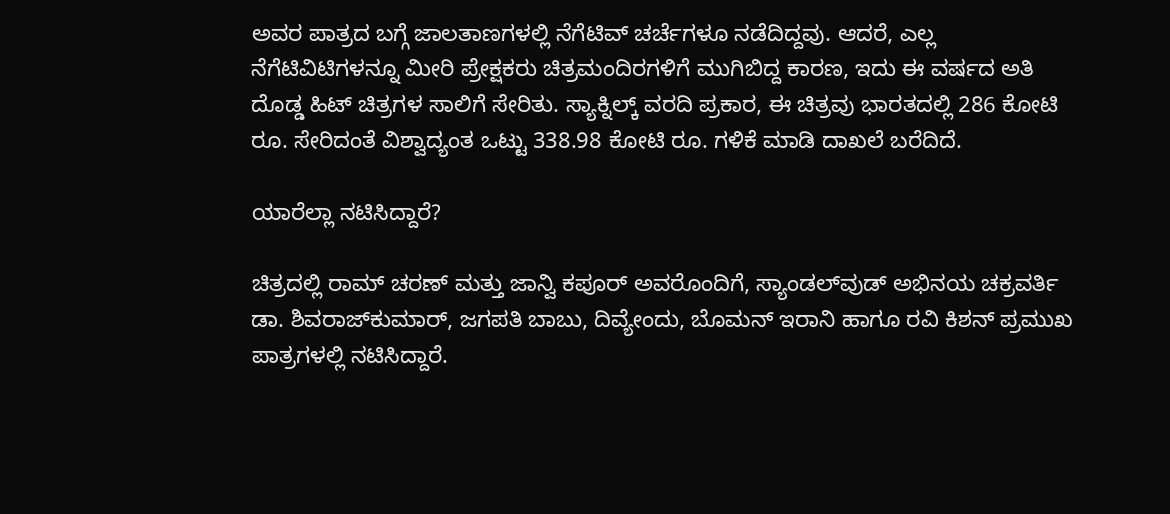ಅವರ ಪಾತ್ರದ ಬಗ್ಗೆ ಜಾಲತಾಣಗಳಲ್ಲಿ ನೆಗೆಟಿವ್‌ ಚರ್ಚೆಗಳೂ ನಡೆದಿದ್ದವು. ಆದರೆ, ಎಲ್ಲ ನೆಗೆಟಿವಿಟಿಗಳನ್ನೂ ಮೀರಿ ಪ್ರೇಕ್ಷಕರು ಚಿತ್ರಮಂದಿರಗಳಿಗೆ ಮುಗಿಬಿದ್ದ ಕಾರಣ, ಇದು ಈ ವರ್ಷದ ಅತಿ ದೊಡ್ಡ ಹಿಟ್ ಚಿತ್ರಗಳ ಸಾಲಿಗೆ ಸೇರಿತು. ಸ್ಯಾಕ್ನಿಲ್ಕ್ ವರದಿ ಪ್ರಕಾರ, ಈ ಚಿತ್ರವು ಭಾರತದಲ್ಲಿ 286 ಕೋಟಿ ರೂ. ಸೇರಿದಂತೆ ವಿಶ್ವಾದ್ಯಂತ ಒಟ್ಟು 338.98 ಕೋಟಿ ರೂ. ಗಳಿಕೆ ಮಾಡಿ ದಾಖಲೆ ಬರೆದಿದೆ.

ಯಾರೆಲ್ಲಾ ನಟಿಸಿದ್ದಾರೆ?

ಚಿತ್ರದಲ್ಲಿ ರಾಮ್ ಚರಣ್ ಮತ್ತು ಜಾನ್ವಿ ಕಪೂರ್ ಅವರೊಂದಿಗೆ, ಸ್ಯಾಂಡಲ್‌ವುಡ್‌ ಅಭಿನಯ ಚಕ್ರವರ್ತಿ ಡಾ. ಶಿವರಾಜ್‌ಕುಮಾರ್, ಜಗಪತಿ ಬಾಬು, ದಿವ್ಯೇಂದು, ಬೊಮನ್ ಇರಾನಿ ಹಾಗೂ ರವಿ ಕಿಶನ್ ಪ್ರಮುಖ ಪಾತ್ರಗಳಲ್ಲಿ ನಟಿಸಿದ್ದಾರೆ.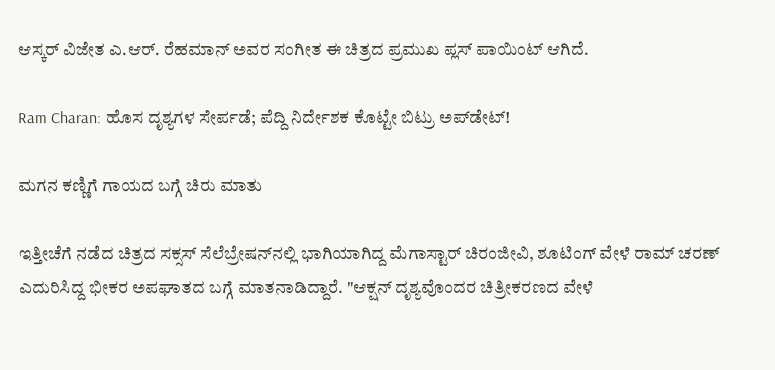ಆಸ್ಕರ್ ವಿಜೇತ ಎ.ಆರ್. ರೆಹಮಾನ್ ಅವರ ಸಂಗೀತ ಈ ಚಿತ್ರದ ಪ್ರಮುಖ ಪ್ಲಸ್ ಪಾಯಿಂಟ್ ಆಗಿದೆ.

Ram Charan: ಹೊಸ ದೃಶ್ಯಗಳ ಸೇರ್ಪಡೆ; ಪೆದ್ದಿ ನಿರ್ದೇಶಕ ಕೊಟ್ಟೇ ಬಿಟ್ರು ಅಪ್‌ಡೇಟ್‌!

ಮಗನ ಕಣ್ಣಿಗೆ ಗಾಯದ ಬಗ್ಗೆ ಚಿರು ಮಾತು

ಇತ್ತೀಚೆಗೆ ನಡೆದ ಚಿತ್ರದ ಸಕ್ಸಸ್‌ ಸೆಲೆಬ್ರೇಷನ್‌ನಲ್ಲಿ ಭಾಗಿಯಾಗಿದ್ದ ಮೆಗಾಸ್ಟಾರ್ ಚಿರಂಜೀವಿ, ಶೂಟಿಂಗ್ ವೇಳೆ ರಾಮ್ ಚರಣ್ ಎದುರಿಸಿದ್ದ ಭೀಕರ ಅಪಘಾತದ ಬಗ್ಗೆ ಮಾತನಾಡಿದ್ದಾರೆ. "ಆಕ್ಷನ್ ದೃಶ್ಯವೊಂದರ ಚಿತ್ರೀಕರಣದ ವೇಳೆ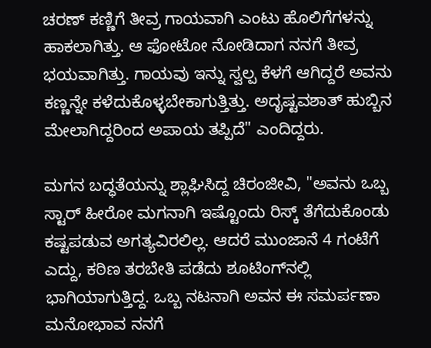ಚರಣ್ ಕಣ್ಣಿಗೆ ತೀವ್ರ ಗಾಯವಾಗಿ ಎಂಟು ಹೊಲಿಗೆಗಳನ್ನು ಹಾಕಲಾಗಿತ್ತು. ಆ ಫೋಟೋ ನೋಡಿದಾಗ ನನಗೆ ತೀವ್ರ ಭಯವಾಗಿತ್ತು. ಗಾಯವು ಇನ್ನು ಸ್ವಲ್ಪ ಕೆಳಗೆ ಆಗಿದ್ದರೆ ಅವನು ಕಣ್ಣನ್ನೇ ಕಳೆದುಕೊಳ್ಳಬೇಕಾಗುತ್ತಿತ್ತು. ಅದೃಷ್ಟವಶಾತ್ ಹುಬ್ಬಿನ ಮೇಲಾಗಿದ್ದರಿಂದ ಅಪಾಯ ತಪ್ಪಿದೆ" ಎಂದಿದ್ದರು.

ಮಗನ ಬದ್ಧತೆಯನ್ನು ಶ್ಲಾಘಿಸಿದ್ದ ಚಿರಂಜೀವಿ, "ಅವನು ಒಬ್ಬ ಸ್ಟಾರ್ ಹೀರೋ ಮಗನಾಗಿ ಇಷ್ಟೊಂದು ರಿಸ್ಕ್ ತೆಗೆದುಕೊಂಡು ಕಷ್ಟಪಡುವ ಅಗತ್ಯವಿರಲಿಲ್ಲ. ಆದರೆ ಮುಂಜಾನೆ 4 ಗಂಟೆಗೆ ಎದ್ದು, ಕಠಿಣ ತರಬೇತಿ ಪಡೆದು ಶೂಟಿಂಗ್‌ನಲ್ಲಿ ಭಾಗಿಯಾಗುತ್ತಿದ್ದ. ಒಬ್ಬ ನಟನಾಗಿ ಅವನ ಈ ಸಮರ್ಪಣಾ ಮನೋಭಾವ ನನಗೆ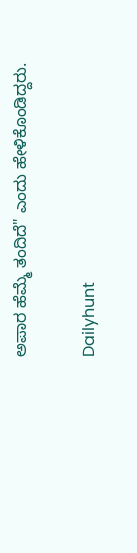ಅಪಾರ ಹೆಮ್ಮೆ ತಂದಿದೆ" ಎಂದು ಹೇಳಿಕೊಂಡಿದ್ದರು.

Dailyhunt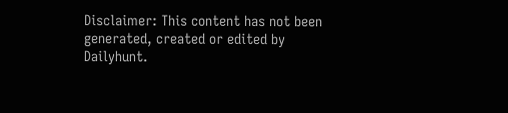Disclaimer: This content has not been generated, created or edited by Dailyhunt.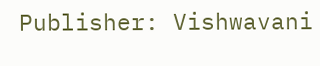Publisher: Vishwavani